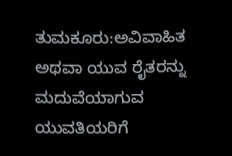ತುಮಕೂರು:ಅವಿವಾಹಿತ ಅಥವಾ ಯುವ ರೈತರನ್ನು ಮದುವೆಯಾಗುವ ಯುವತಿಯರಿಗೆ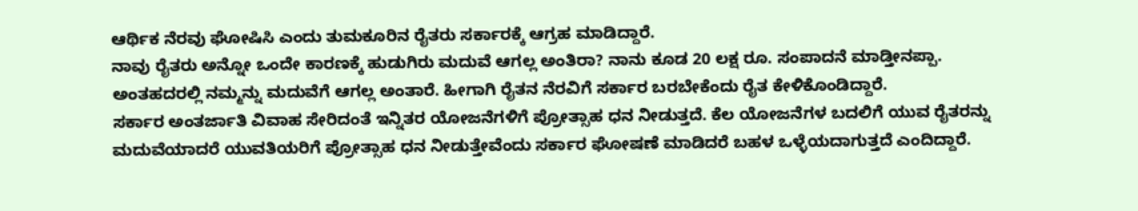ಆರ್ಥಿಕ ನೆರವು ಘೋಷಿಸಿ ಎಂದು ತುಮಕೂರಿನ ರೈತರು ಸರ್ಕಾರಕ್ಕೆ ಆಗ್ರಹ ಮಾಡಿದ್ದಾರೆ.
ನಾವು ರೈತರು ಅನ್ನೋ ಒಂದೇ ಕಾರಣಕ್ಕೆ ಹುಡುಗಿರು ಮದುವೆ ಆಗಲ್ಲ ಅಂತಿರಾ? ನಾನು ಕೂಡ 20 ಲಕ್ಷ ರೂ. ಸಂಪಾದನೆ ಮಾಡ್ತೀನಪ್ಪಾ. ಅಂತಹದರಲ್ಲಿ ನಮ್ಮನ್ನು ಮದುವೆಗೆ ಆಗಲ್ಲ ಅಂತಾರೆ. ಹೀಗಾಗಿ ರೈತನ ನೆರವಿಗೆ ಸರ್ಕಾರ ಬರಬೇಕೆಂದು ರೈತ ಕೇಳಿಕೊಂಡಿದ್ದಾರೆ.
ಸರ್ಕಾರ ಅಂತರ್ಜಾತಿ ವಿವಾಹ ಸೇರಿದಂತೆ ಇನ್ನಿತರ ಯೋಜನೆಗಳಿಗೆ ಪ್ರೋತ್ಸಾಹ ಧನ ನೀಡುತ್ತದೆ. ಕೆಲ ಯೋಜನೆಗಳ ಬದಲಿಗೆ ಯುವ ರೈತರನ್ನು ಮದುವೆಯಾದರೆ ಯುವತಿಯರಿಗೆ ಪ್ರೋತ್ಸಾಹ ಧನ ನೀಡುತ್ತೇವೆಂದು ಸರ್ಕಾರ ಘೋಷಣೆ ಮಾಡಿದರೆ ಬಹಳ ಒಳ್ಳೆಯದಾಗುತ್ತದೆ ಎಂದಿದ್ದಾರೆ.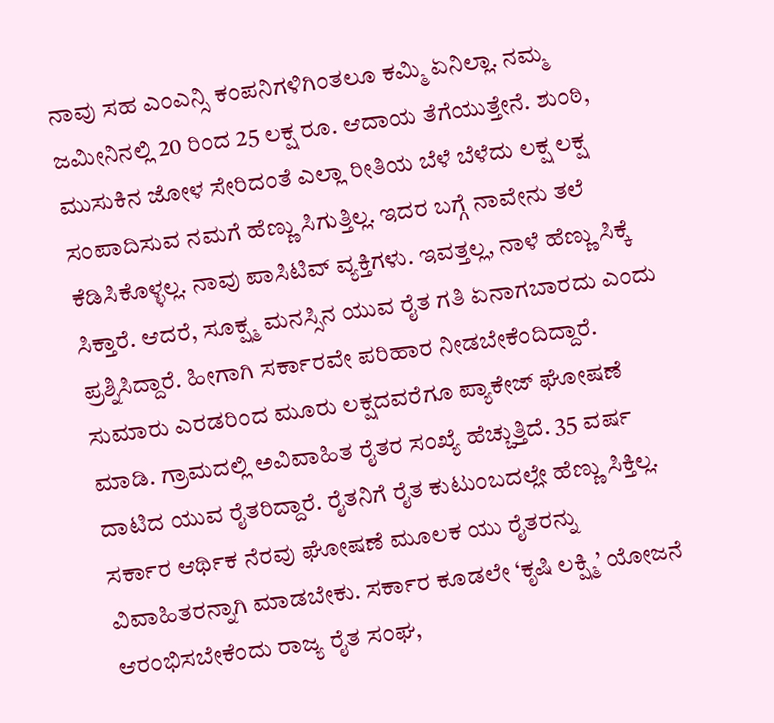ನಾವು ಸಹ ಎಂಎನ್ಸಿ ಕಂಪನಿಗಳಿಗಿಂತಲೂ ಕಮ್ಮಿ ಏನಿಲ್ಲಾ. ನಮ್ಮ ಜಮೀನಿನಲ್ಲಿ 20 ರಿಂದ 25 ಲಕ್ಷ ರೂ. ಆದಾಯ ತೆಗೆಯುತ್ತೇನೆ. ಶುಂಠಿ, ಮುಸುಕಿನ ಜೋಳ ಸೇರಿದಂತೆ ಎಲ್ಲಾ ರೀತಿಯ ಬೆಳೆ ಬೆಳೆದು ಲಕ್ಷ ಲಕ್ಷ ಸಂಪಾದಿಸುವ ನಮಗೆ ಹೆಣ್ಣು ಸಿಗುತ್ತಿಲ್ಲ. ಇದರ ಬಗ್ಗೆ ನಾವೇನು ತಲೆ ಕೆಡಿಸಿಕೊಳ್ಳಲ್ಲ. ನಾವು ಪಾಸಿಟಿವ್ ವ್ಯಕ್ತಿಗಳು. ಇವತ್ತಲ್ಲ, ನಾಳೆ ಹೆಣ್ಣು ಸಿಕ್ಕೆ ಸಿಕ್ತಾರೆ. ಆದರೆ, ಸೂಕ್ಷ್ಮ ಮನಸ್ಸಿನ ಯುವ ರೈತ ಗತಿ ಏನಾಗಬಾರದು ಎಂದು ಪ್ರಶ್ನಿಸಿದ್ದಾರೆ. ಹೀಗಾಗಿ ಸರ್ಕಾರವೇ ಪರಿಹಾರ ನೀಡಬೇಕೆಂದಿದ್ದಾರೆ.
ಸುಮಾರು ಎರಡರಿಂದ ಮೂರು ಲಕ್ಷದವರೆಗೂ ಪ್ಯಾಕೇಜ್ ಘೋಷಣೆ ಮಾಡಿ. ಗ್ರಾಮದಲ್ಲಿ ಅವಿವಾಹಿತ ರೈತರ ಸಂಖ್ಯೆ ಹೆಚ್ಚುತ್ತಿದೆ. 35 ವರ್ಷ ದಾಟಿದ ಯುವ ರೈತರಿದ್ದಾರೆ. ರೈತನಿಗೆ ರೈತ ಕುಟುಂಬದಲ್ಲೇ ಹೆಣ್ಣು ಸಿಕ್ತಿಲ್ಲ. ಸರ್ಕಾರ ಆರ್ಥಿಕ ನೆರವು ಘೋಷಣೆ ಮೂಲಕ ಯು ರೈತರನ್ನು ವಿವಾಹಿತರನ್ನಾಗಿ ಮಾಡಬೇಕು. ಸರ್ಕಾರ ಕೂಡಲೇ ‘ಕೃಷಿ ಲಕ್ಷ್ಮಿ’ ಯೋಜನೆ ಆರಂಭಿಸಬೇಕೆಂದು ರಾಜ್ಯ ರೈತ ಸಂಘ,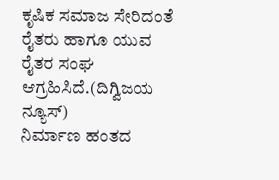ಕೃಷಿಕ ಸಮಾಜ ಸೇರಿದಂತೆ ರೈತರು ಹಾಗೂ ಯುವ ರೈತರ ಸಂಘ ಆಗ್ರಹಿಸಿದೆ.(ದಿಗ್ವಿಜಯ ನ್ಯೂಸ್)
ನಿರ್ಮಾಣ ಹಂತದ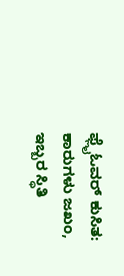ಫ್ಲೈಓವರ್ ಕುಸಿತ: ಕಾರುಗಳು ಜಖಂ, ಇಬ್ಬರ ಸ್ಥಿತಿ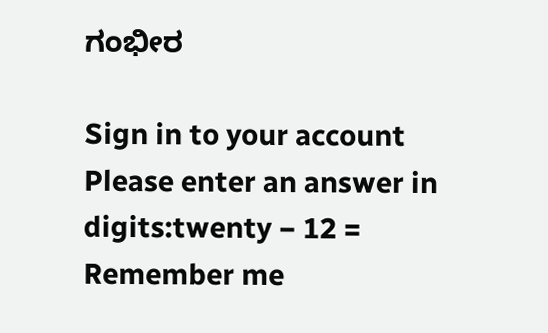ಗಂಭೀರ

Sign in to your account
Please enter an answer in digits:twenty − 12 =
Remember me